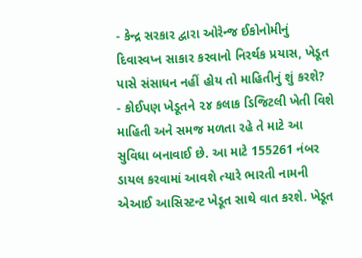- કેન્દ્ર સરકાર દ્વારા ઓરેન્જ ઈકોનોમીનું દિવાસ્વપ્ન સાકાર કરવાનો નિરર્થક પ્રયાસ, ખેડૂત પાસે સંસાધન નહીં હોય તો માહિતીનું શું કરશે?
- કોઈપણ ખેડૂતને ૨૪ કલાક ડિજિટલી ખેતી વિશે માહિતી અને સમજ મળતા રહે તે માટે આ સુવિધા બનાવાઈ છે. આ માટે 155261 નંબર ડાયલ કરવામાં આવશે ત્યારે ભારતી નામની એઆઈ આસિસ્ટન્ટ ખેડૂત સાથે વાત કરશે. ખેડૂત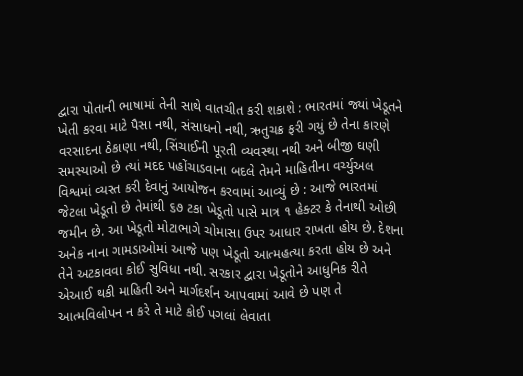દ્વારા પોતાની ભાષામાં તેની સાથે વાતચીત કરી શકાશે : ભારતમાં જ્યાં ખેડૂતને ખેતી કરવા માટે પૈસા નથી, સંસાધનો નથી, ઋતુચક્ર ફરી ગયું છે તેના કારણે વરસાદના ઠેકાણા નથી, સિંચાઈની પૂરતી વ્યવસ્થા નથી અને બીજી ઘણી સમસ્યાઓ છે ત્યાં મદદ પહોંચાડવાના બદલે તેમને માહિતીના વર્ચ્યુઅલ વિશ્વમાં વ્યસ્ત કરી દેવાનું આયોજન કરવામાં આવ્યું છે : આજે ભારતમાં જેટલા ખેડૂતો છે તેમાંથી ૬૭ ટકા ખેડૂતો પાસે માત્ર ૧ હેક્ટર કે તેનાથી ઓછી જમીન છે. આ ખેડૂતો મોટાભાગે ચોમાસા ઉપર આધાર રાખતા હોય છે. દેશના અનેક નાના ગામડાઓમાં આજે પણ ખેડૂતો આત્મહત્યા કરતા હોય છે અને તેને અટકાવવા કોઈ સુવિધા નથી. સરકાર દ્વારા ખેડૂતોને આધુનિક રીતે એઆઈ થકી માહિતી અને માર્ગદર્શન આપવામાં આવે છે પણ તે આત્મવિલોપન ન કરે તે માટે કોઈ પગલાં લેવાતા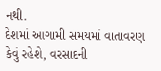નથી.
દેશમાં આગામી સમયમાં વાતાવરણ કેવું રહેશે, વરસાદની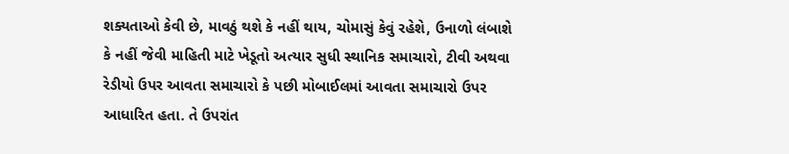શક્યતાઓ કેવી છે, માવઠું થશે કે નહીં થાય, ચોમાસું કેવું રહેશે, ઉનાળો લંબાશે કે નહીં જેવી માહિતી માટે ખેડૂતો અત્યાર સુધી સ્થાનિક સમાચારો, ટીવી અથવા રેડીયો ઉપર આવતા સમાચારો કે પછી મોબાઈલમાં આવતા સમાચારો ઉપર આધારિત હતા. તે ઉપરાંત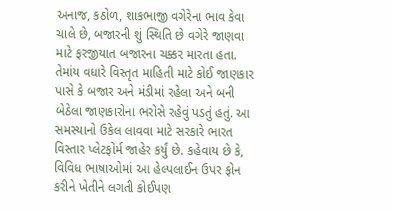અનાજ, કઠોળ, શાકભાજી વગેરેના ભાવ કેવા ચાલે છે, બજારની શું સ્થિતિ છે વગેરે જાણવા માટે ફરજીયાત બજારના ચક્કર મારતા હતા. તેમાંય વધારે વિસ્તૃત માહિતી માટે કોઈ જાણકાર પાસે કે બજાર અને મંડીમાં રહેલા અને બની બેઠેલા જાણકારોના ભરોસે રહેવું પડતું હતું. આ સમસ્યાનો ઉકેલ લાવવા માટે સરકારે ભારત વિસ્તાર પ્લેટફોર્મ જાહેર કર્યું છે. કહેવાય છે કે, વિવિધ ભાષાઓમાં આ હેલ્પલાઈન ઉપર ફોન કરીને ખેતીને લગતી કોઈપણ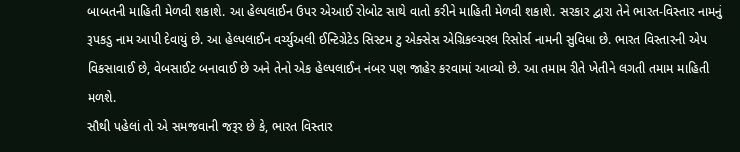બાબતની માહિતી મેળવી શકાશે. આ હેલ્પલાઈન ઉપર એઆઈ રોબોટ સાથે વાતો કરીને માહિતી મેળવી શકાશે. સરકાર દ્વારા તેને ભારત-વિસ્તાર નામનું રૂપકડુ નામ આપી દેવાયું છે. આ હેલ્પલાઈન વર્ચ્યુઅલી ઈન્ટિગ્રેટેડ સિસ્ટમ ટુ એક્સેસ એગ્રિકલ્ચરલ રિસોર્સ નામની સુવિધા છે. ભારત વિસ્તારની એપ વિકસાવાઈ છે, વેબસાઈટ બનાવાઈ છે અને તેનો એક હેલ્પલાઈન નંબર પણ જાહેર કરવામાં આવ્યો છે. આ તમામ રીતે ખેતીને લગતી તમામ માહિતી મળશે.
સૌથી પહેલાં તો એ સમજવાની જરૂર છે કે, ભારત વિસ્તાર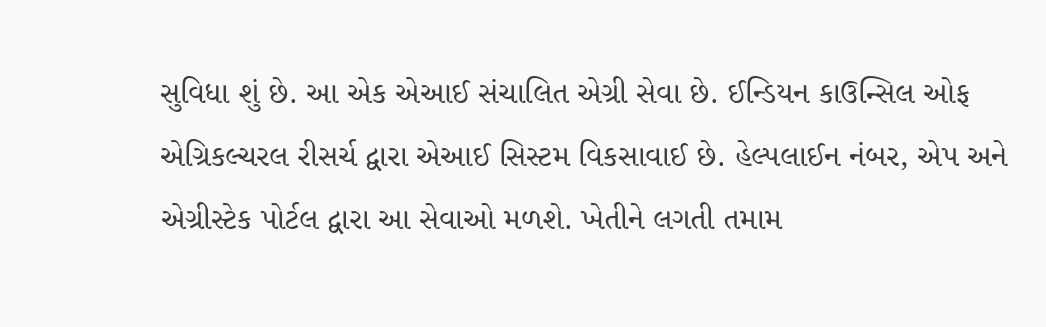સુવિધા શું છે. આ એક એઆઈ સંચાલિત એગ્રી સેવા છે. ઈન્ડિયન કાઉન્સિલ ઓફ એગ્રિકલ્ચરલ રીસર્ચ દ્વારા એઆઈ સિસ્ટમ વિકસાવાઈ છે. હેલ્પલાઈન નંબર, એપ અને એગ્રીસ્ટેક પોર્ટલ દ્વારા આ સેવાઓ મળશે. ખેતીને લગતી તમામ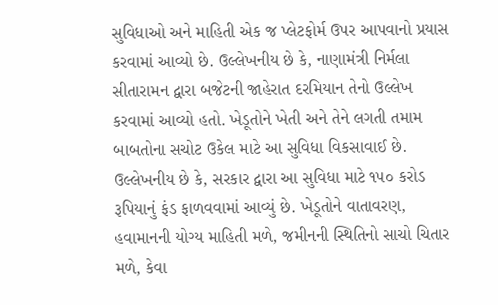સુવિધાઓ અને માહિતી એક જ પ્લેટફોર્મ ઉપર આપવાનો પ્રયાસ કરવામાં આવ્યો છે. ઉલ્લેખનીય છે કે, નાણામંત્રી નિર્મલા સીતારામન દ્વારા બજેટની જાહેરાત દરમિયાન તેનો ઉલ્લેખ કરવામાં આવ્યો હતો. ખેડૂતોને ખેતી અને તેને લગતી તમામ બાબતોના સચોટ ઉકેલ માટે આ સુવિધા વિકસાવાઈ છે.
ઉલ્લેખનીય છે કે, સરકાર દ્વારા આ સુવિધા માટે ૧૫૦ કરોડ રૂપિયાનું ફંડ ફાળવવામાં આવ્યું છે. ખેડૂતોને વાતાવરણ, હવામાનની યોગ્ય માહિતી મળે, જમીનની સ્થિતિનો સાચો ચિતાર મળે, કેવા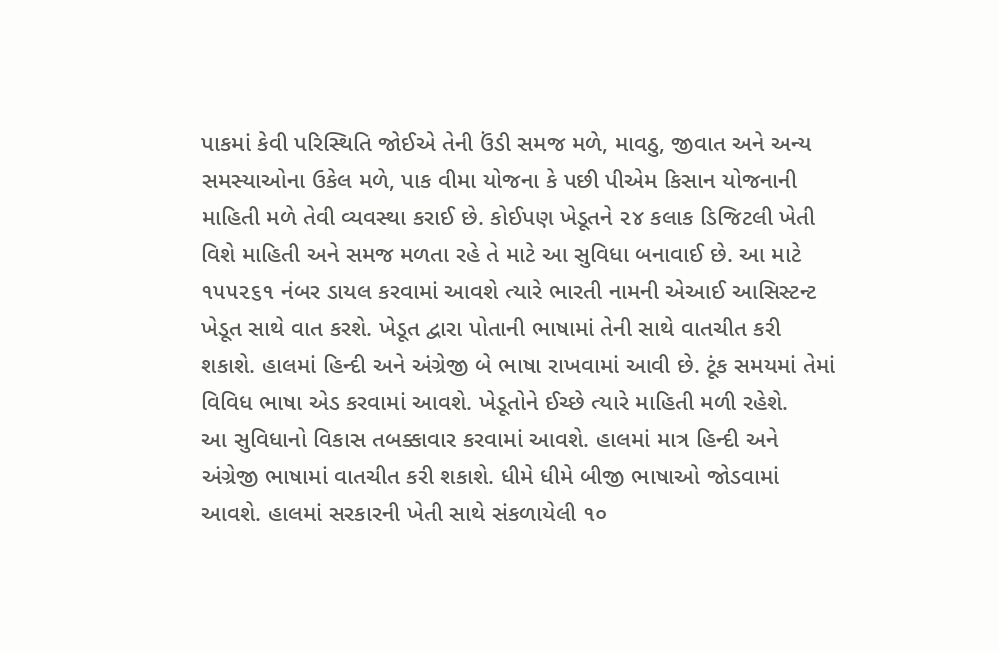પાકમાં કેવી પરિસ્થિતિ જોઈએ તેની ઉંડી સમજ મળે, માવઠુ, જીવાત અને અન્ય સમસ્યાઓના ઉકેલ મળે, પાક વીમા યોજના કે પછી પીએમ કિસાન યોજનાની માહિતી મળે તેવી વ્યવસ્થા કરાઈ છે. કોઈપણ ખેડૂતને ૨૪ કલાક ડિજિટલી ખેતી વિશે માહિતી અને સમજ મળતા રહે તે માટે આ સુવિધા બનાવાઈ છે. આ માટે ૧૫૫૨૬૧ નંબર ડાયલ કરવામાં આવશે ત્યારે ભારતી નામની એઆઈ આસિસ્ટન્ટ ખેડૂત સાથે વાત કરશે. ખેડૂત દ્વારા પોતાની ભાષામાં તેની સાથે વાતચીત કરી શકાશે. હાલમાં હિન્દી અને અંગ્રેજી બે ભાષા રાખવામાં આવી છે. ટૂંક સમયમાં તેમાં વિવિધ ભાષા એડ કરવામાં આવશે. ખેડૂતોને ઈચ્છે ત્યારે માહિતી મળી રહેશે.
આ સુવિધાનો વિકાસ તબક્કાવાર કરવામાં આવશે. હાલમાં માત્ર હિન્દી અને અંગ્રેજી ભાષામાં વાતચીત કરી શકાશે. ધીમે ધીમે બીજી ભાષાઓ જોડવામાં આવશે. હાલમાં સરકારની ખેતી સાથે સંકળાયેલી ૧૦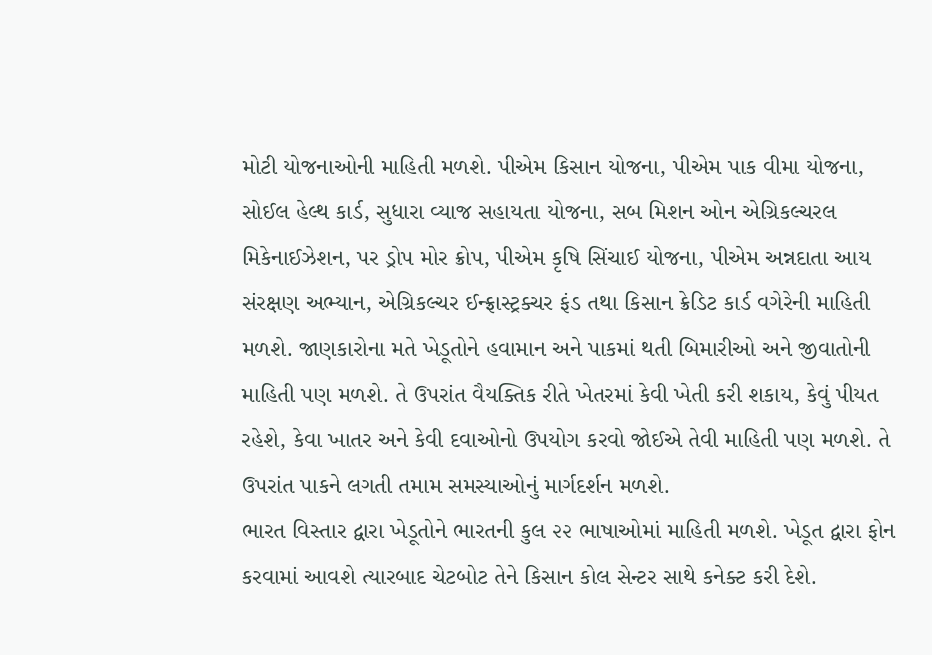મોટી યોજનાઓની માહિતી મળશે. પીએમ કિસાન યોજના, પીએમ પાક વીમા યોજના, સોઈલ હેલ્થ કાર્ડ, સુધારા વ્યાજ સહાયતા યોજના, સબ મિશન ઓન એગ્રિકલ્ચરલ મિકેનાઈઝેશન, પર ડ્રોપ મોર ક્રોપ, પીએમ કૃષિ સિંચાઈ યોજના, પીએમ અન્નદાતા આય સંરક્ષણ અભ્યાન, એગ્રિકલ્ચર ઈન્ફ્રાસ્ટ્રક્ચર ફંડ તથા કિસાન ક્રેડિટ કાર્ડ વગેરેની માહિતી મળશે. જાણકારોના મતે ખેડૂતોને હવામાન અને પાકમાં થતી બિમારીઓ અને જીવાતોની માહિતી પણ મળશે. તે ઉપરાંત વૈયક્તિક રીતે ખેતરમાં કેવી ખેતી કરી શકાય, કેવું પીયત રહેશે, કેવા ખાતર અને કેવી દવાઓનો ઉપયોગ કરવો જોઈએ તેવી માહિતી પણ મળશે. તે ઉપરાંત પાકને લગતી તમામ સમસ્યાઓનું માર્ગદર્શન મળશે.
ભારત વિસ્તાર દ્વારા ખેડૂતોને ભારતની કુલ ૨૨ ભાષાઓમાં માહિતી મળશે. ખેડૂત દ્વારા ફોન કરવામાં આવશે ત્યારબાદ ચેટબોટ તેને કિસાન કોલ સેન્ટર સાથે કનેક્ટ કરી દેશે.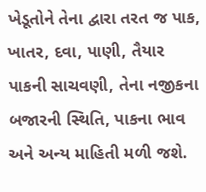ખેડૂતોને તેના દ્વારા તરત જ પાક, ખાતર, દવા, પાણી, તૈયાર પાકની સાચવણી, તેના નજીકના બજારની સ્થિતિ, પાકના ભાવ અને અન્ય માહિતી મળી જશે.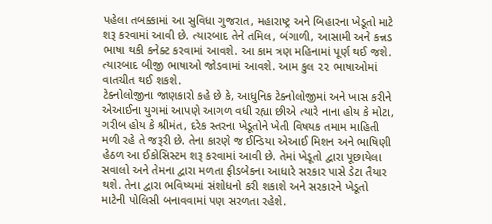પહેલા તબક્કામાં આ સુવિધા ગુજરાત, મહારાષ્ટ્ર અને બિહારના ખેડૂતો માટે શરૂ કરવામાં આવી છે. ત્યારબાદ તેને તમિલ, બંગાળી, આસામી અને કન્નડ ભાષા થકી કનેક્ટ કરવામાં આવશે. આ કામ ત્રણ મહિનામાં પૂર્ણ થઈ જશે. ત્યારબાદ બીજી ભાષાઓ જોડવામાં આવશે. આમ કુલ ૨૨ ભાષાઓમાં વાતચીત થઈ શકશે.
ટેક્નોલોજીના જાણકારો કહે છે કે, આધુનિક ટેક્નોલોજીમાં અને ખાસ કરીને એઆઈના યુગમાં આપણે આગળ વધી રહ્યા છીએ ત્યારે નાના હોય કે મોટા, ગરીબ હોય કે શ્રીમંત, દરેક સ્તરના ખેડૂતોને ખેતી વિષયક તમામ માહિતી મળી રહે તે જરૂરી છે. તેના કારણે જ ઈન્ડિયા એઆઈ મિશન અને ભાષિણી હેઠળ આ ઈકોસિસ્ટમ શરૂ કરવામાં આવી છે. તેમાં ખેડૂતો દ્વારા પૂછાયેલા સવાલો અને તેમના દ્વારા મળતા ફીડબેકના આધારે સરકાર પાસે ડેટા તૈયાર થશે. તેના દ્વારા ભવિષ્યમાં સંશોધનો કરી શકાશે અને સરકારને ખેડૂતો માટેની પોલિસી બનાવવામાં પણ સરળતા રહેશે.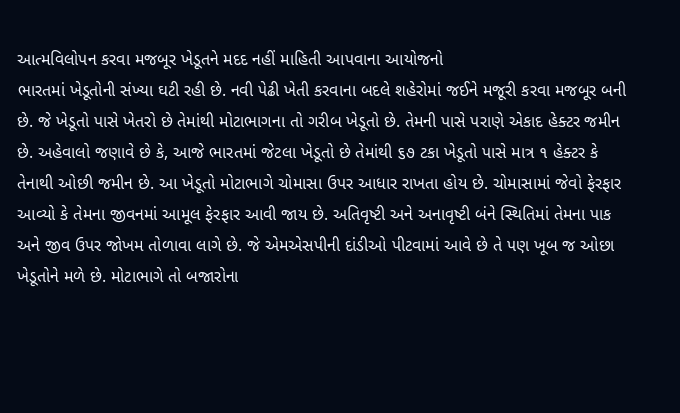આત્મવિલોપન કરવા મજબૂર ખેડૂતને મદદ નહીં માહિતી આપવાના આયોજનો
ભારતમાં ખેડૂતોની સંખ્યા ઘટી રહી છે. નવી પેઢી ખેતી કરવાના બદલે શહેરોમાં જઈને મજૂરી કરવા મજબૂર બની છે. જે ખેડૂતો પાસે ખેતરો છે તેમાંથી મોટાભાગના તો ગરીબ ખેડૂતો છે. તેમની પાસે પરાણે એકાદ હેક્ટર જમીન છે. અહેવાલો જણાવે છે કે, આજે ભારતમાં જેટલા ખેડૂતો છે તેમાંથી ૬૭ ટકા ખેડૂતો પાસે માત્ર ૧ હેક્ટર કે તેનાથી ઓછી જમીન છે. આ ખેડૂતો મોટાભાગે ચોમાસા ઉપર આધાર રાખતા હોય છે. ચોમાસામાં જેવો ફેરફાર આવ્યો કે તેમના જીવનમાં આમૂલ ફેરફાર આવી જાય છે. અતિવૃષ્ટી અને અનાવૃષ્ટી બંને સ્થિતિમાં તેમના પાક અને જીવ ઉપર જોખમ તોળાવા લાગે છે. જે એમએસપીની દાંડીઓ પીટવામાં આવે છે તે પણ ખૂબ જ ઓછા ખેડૂતોને મળે છે. મોટાભાગે તો બજારોના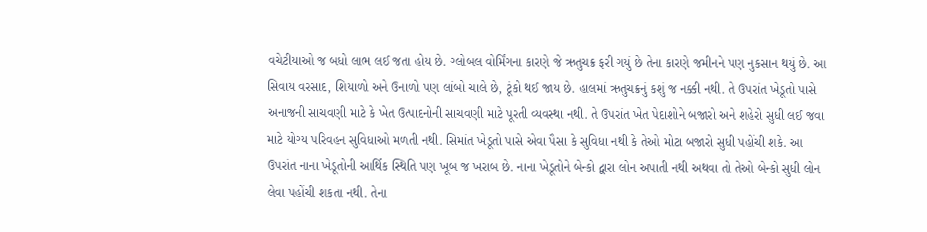વચેટીયાઓ જ બધો લાભ લઈ જતા હોય છે. ગ્લોબલ વોર્મિંગના કારણે જે ઋતુચક્ર ફરી ગયું છે તેના કારણે જમીનને પણ નુકસાન થયું છે. આ સિવાય વરસાદ, શિયાળો અને ઉનાળો પણ લાંબો ચાલે છે, ટૂંકો થઈ જાય છે. હાલમાં ઋતુચક્રનું કશું જ નક્કી નથી. તે ઉપરાંત ખેડૂતો પાસે અનાજની સાચવણી માટે કે ખેત ઉત્પાદનોની સાચવણી માટે પૂરતી વ્યવસ્થા નથી. તે ઉપરાંત ખેત પેદાશોને બજારો અને શહેરો સુધી લઈ જવા માટે યોગ્ય પરિવહન સુવિધાઓ મળતી નથી. સિમાંત ખેડૂતો પાસે એવા પૈસા કે સુવિધા નથી કે તેઓ મોટા બજારો સુધી પહોંચી શકે. આ ઉપરાંત નાના ખેડૂતોની આર્થિક સ્થિતિ પણ ખૂબ જ ખરાબ છે. નાના ખેડૂતોને બેન્કો દ્વારા લોન અપાતી નથી અથવા તો તેઓ બેન્કો સુધી લોન લેવા પહોંચી શકતા નથી. તેના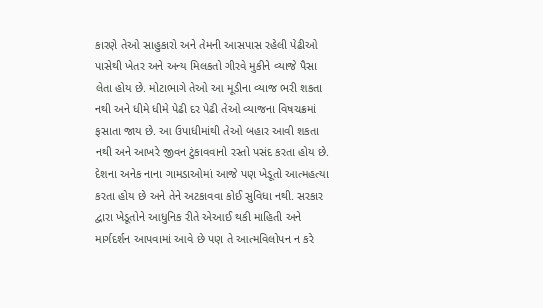કારણે તેઓ સાહુકારો અને તેમની આસપાસ રહેલી પેઢીઓ પાસેથી ખેતર અને અન્ય મિલકતો ગીરવે મુકીને વ્યાજે પૈસા લેતા હોય છે. મોટાભાગે તેઓ આ મૂડીના વ્યાજ ભરી શકતા નથી અને ધીમે ધીમે પેઢી દર પેઢી તેઓ વ્યાજના વિષચક્રમાં ફસાતા જાય છે. આ ઉપાધીમાંથી તેઓ બહાર આવી શકતા નથી અને આખરે જીવન ટુંકાવવાનો રસ્તો પસંદ કરતા હોય છે. દેશના અનેક નાના ગામડાઓમાં આજે પણ ખેડૂતો આત્મહત્યા કરતા હોય છે અને તેને અટકાવવા કોઈ સુવિધા નથી. સરકાર દ્વારા ખેડૂતોને આધુનિક રીતે એઆઈ થકી માહિતી અને માર્ગદર્શન આપવામાં આવે છે પણ તે આત્મવિલોપન ન કરે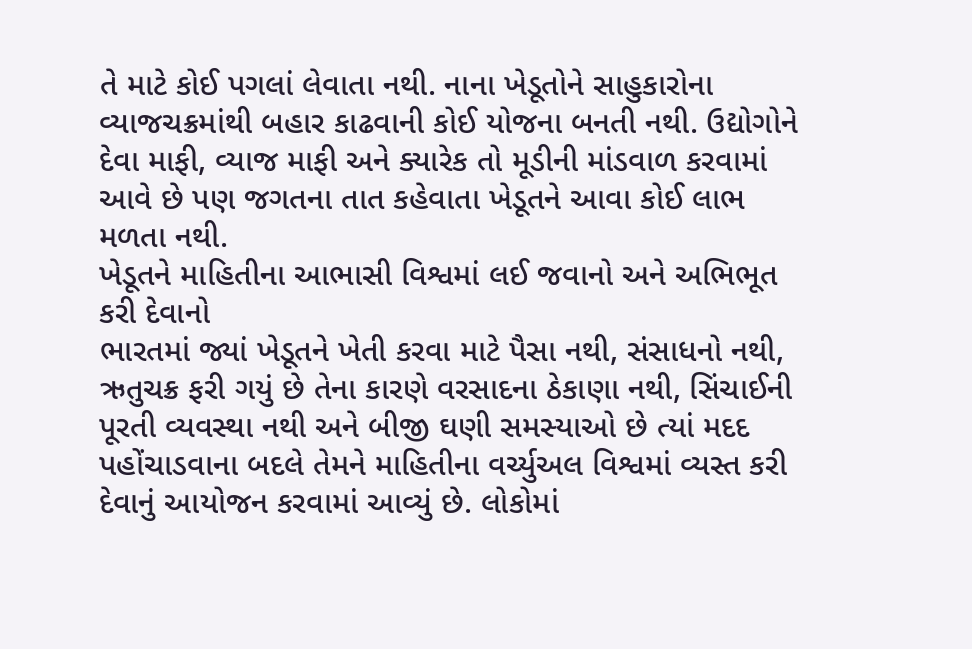તે માટે કોઈ પગલાં લેવાતા નથી. નાના ખેડૂતોને સાહુકારોના વ્યાજચક્રમાંથી બહાર કાઢવાની કોઈ યોજના બનતી નથી. ઉદ્યોગોને દેવા માફી, વ્યાજ માફી અને ક્યારેક તો મૂડીની માંડવાળ કરવામાં આવે છે પણ જગતના તાત કહેવાતા ખેડૂતને આવા કોઈ લાભ મળતા નથી.
ખેડૂતને માહિતીના આભાસી વિશ્વમાં લઈ જવાનો અને અભિભૂત કરી દેવાનો
ભારતમાં જ્યાં ખેડૂતને ખેતી કરવા માટે પૈસા નથી, સંસાધનો નથી, ઋતુચક્ર ફરી ગયું છે તેના કારણે વરસાદના ઠેકાણા નથી, સિંચાઈની પૂરતી વ્યવસ્થા નથી અને બીજી ઘણી સમસ્યાઓ છે ત્યાં મદદ પહોંચાડવાના બદલે તેમને માહિતીના વર્ચ્યુઅલ વિશ્વમાં વ્યસ્ત કરી દેવાનું આયોજન કરવામાં આવ્યું છે. લોકોમાં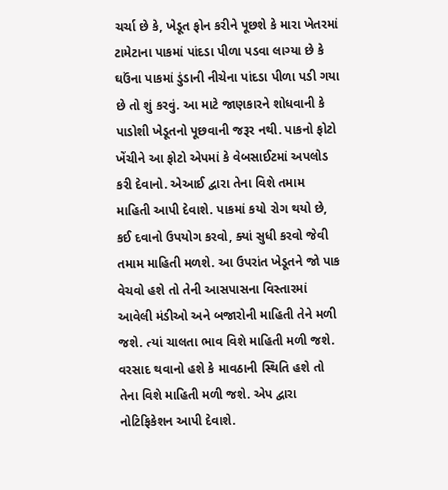ચર્ચા છે કે, ખેડૂત ફોન કરીને પૂછશે કે મારા ખેતરમાં ટામેટાના પાકમાં પાંદડા પીળા પડવા લાગ્યા છે કે ઘઉંના પાકમાં ડુંડાની નીચેના પાંદડા પીળા પડી ગયા છે તો શું કરવું. આ માટે જાણકારને શોધવાની કે પાડોશી ખેડૂતનો પૂછવાની જરૂર નથી. પાકનો ફોટો ખેંચીને આ ફોટો એપમાં કે વેબસાઈટમાં અપલોડ કરી દેવાનો. એઆઈ દ્વારા તેના વિશે તમામ માહિતી આપી દેવાશે. પાકમાં કયો રોગ થયો છે, કઈ દવાનો ઉપયોગ કરવો, ક્યાં સુધી કરવો જેવી તમામ માહિતી મળશે. આ ઉપરાંત ખેડૂતને જો પાક વેચવો હશે તો તેની આસપાસના વિસ્તારમાં આવેલી મંડીઓ અને બજારોની માહિતી તેને મળી જશે. ત્યાં ચાલતા ભાવ વિશે માહિતી મળી જશે. વરસાદ થવાનો હશે કે માવઠાની સ્થિતિ હશે તો તેના વિશે માહિતી મળી જશે. એપ દ્વારા નોટિફિકેશન આપી દેવાશે.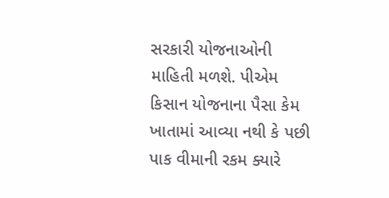સરકારી યોજનાઓની માહિતી મળશે. પીએમ કિસાન યોજનાના પૈસા કેમ ખાતામાં આવ્યા નથી કે પછી પાક વીમાની રકમ ક્યારે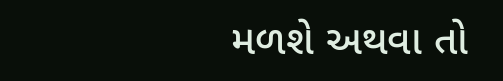મળશે અથવા તો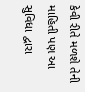કેવી રીતે મળશે તેની માહિતી પણ આ સુવિધા દ્વારા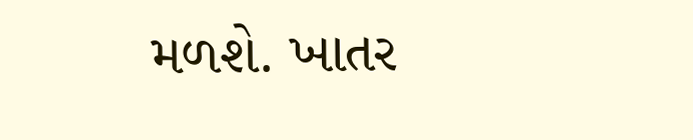મળશે. ખાતર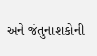અને જંતુનાશકોની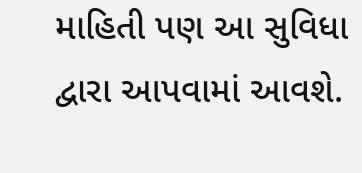માહિતી પણ આ સુવિધા દ્વારા આપવામાં આવશે.